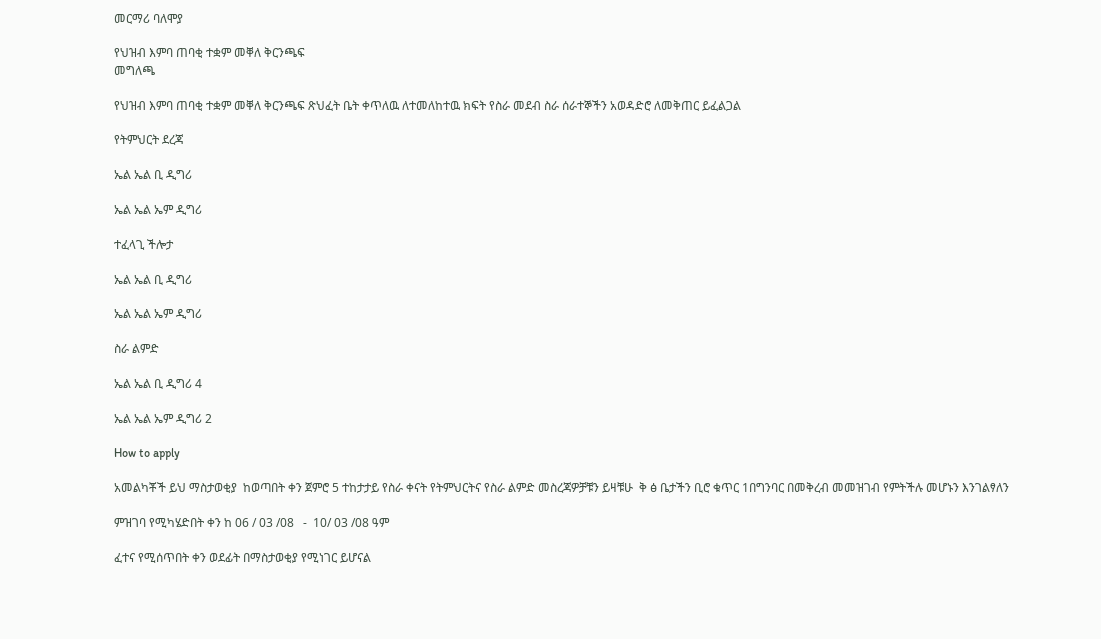መርማሪ ባለሞያ

የህዝብ እምባ ጠባቂ ተቋም መቐለ ቅርንጫፍ
መግለጫ

የህዝብ እምባ ጠባቂ ተቋም መቐለ ቅርንጫፍ ጽህፈት ቤት ቀጥለዉ ለተመለከተዉ ክፍት የስራ መደብ ስራ ሰራተኞችን አወዳድሮ ለመቅጠር ይፈልጋል

የትምህርት ደረጃ

ኤል ኤል ቢ ዲግሪ

ኤል ኤል ኤም ዲግሪ

ተፈላጊ ችሎታ

ኤል ኤል ቢ ዲግሪ

ኤል ኤል ኤም ዲግሪ

ስራ ልምድ

ኤል ኤል ቢ ዲግሪ 4

ኤል ኤል ኤም ዲግሪ 2

How to apply

አመልካቾች ይህ ማስታወቂያ  ከወጣበት ቀን ጀምሮ 5 ተከታታይ የስራ ቀናት የትምህርትና የስራ ልምድ መስረጃዎቻቹን ይዛቹሁ  ቅ ፅ ቤታችን ቢሮ ቁጥር 1በግንባር በመቅረብ መመዝገብ የምትችሉ መሆኑን እንገልፃለን

ምዝገባ የሚካሄድበት ቀን ከ 06 / 03 /08   -  10/ 03 /08 ዓም

ፈተና የሚሰጥበት ቀን ወደፊት በማስታወቂያ የሚነገር ይሆናል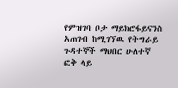የምዝገባ ቦታ ማይክሮፋይናንስ አጠገብ ከሚገኘዉ የትግራይ ጉዳተኞች ማህበር ሁለተኛ  ፎቅ ላይ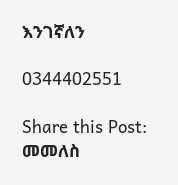እንገኛለን

0344402551

Share this Post:
መመለስ